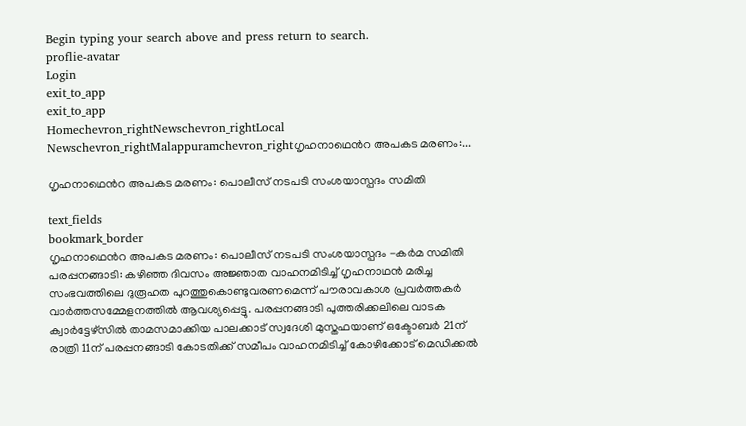Begin typing your search above and press return to search.
proflie-avatar
Login
exit_to_app
exit_to_app
Homechevron_rightNewschevron_rightLocal Newschevron_rightMalappuramchevron_rightഗൃഹനാഥ‍െൻറ അപകട മരണം:...

ഗൃഹനാഥ‍െൻറ അപകട മരണം: പൊലീസ് നടപടി സംശയാസ്പദം സമിതി

text_fields
bookmark_border
ഗൃഹനാഥ‍െൻറ അപകട മരണം: പൊലീസ് നടപടി സംശയാസ്പദം -കർമ സമിതി പരപ്പനങ്ങാടി: കഴിഞ്ഞ ദിവസം അജ്ഞാത വാഹനമിടിച്ച് ഗൃഹനാഥൻ മരിച്ച സംഭവത്തിലെ ദുരൂഹത പുറത്തുകൊണ്ടുവരണമെന്ന് പൗരാവകാശ പ്രവർത്തകർ വാർത്തസമ്മേളനത്തിൽ ആവശ്യപ്പെട്ടു. പരപ്പനങ്ങാടി പുത്തരിക്കലിലെ വാടക ക്വാർട്ടേഴ്സിൽ താമസമാക്കിയ പാലക്കാട് സ്വദേശി മുസ്തഫയാണ് ഒക്ടോബർ 21ന് രാത്രി 11ന് പരപ്പനങ്ങാടി കോടതിക്ക് സമീപം വാഹനമിടിച്ച് കോഴിക്കോട് മെഡിക്കൽ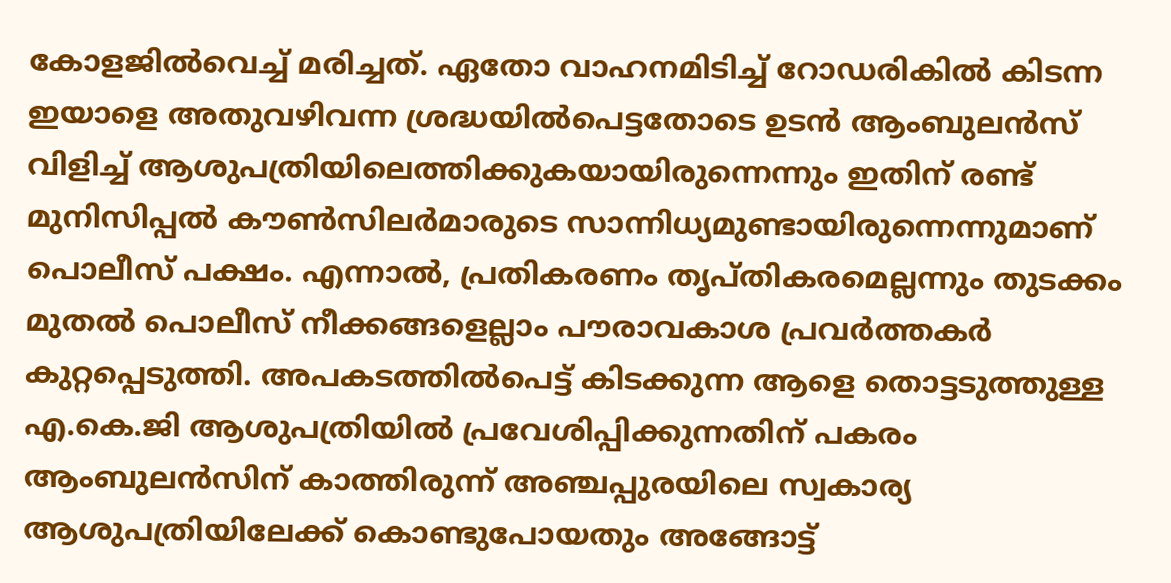കോളജിൽവെച്ച് മരിച്ചത്. ഏതോ വാഹനമിടിച്ച് റോഡരികിൽ കിടന്ന ഇയാളെ അതുവഴിവന്ന ശ്രദ്ധയിൽപെട്ടതോടെ ഉടൻ ആംബുലൻസ് വിളിച്ച്‌ ആശുപത്രിയിലെത്തിക്കുകയായിരുന്നെന്നും ഇതിന് രണ്ട് മുനിസിപ്പൽ കൗൺസിലർമാരുടെ സാന്നിധ്യമുണ്ടായിരുന്നെന്നുമാണ് പൊലീസ് പക്ഷം. എന്നാൽ, പ്രതികരണം തൃപ്തികരമെല്ലന്നും തുടക്കം മുതൽ പൊലീസ് നീക്കങ്ങളെല്ലാം പൗരാവകാശ പ്രവർത്തകർ കുറ്റപ്പെടുത്തി. അപകടത്തിൽപെട്ട് കിടക്കുന്ന ആളെ തൊട്ടടുത്തുള്ള എ.കെ.ജി ആശുപത്രിയിൽ പ്രവേശിപ്പിക്കുന്നതിന് പകരം ആംബുലൻസിന് കാത്തിരുന്ന് അഞ്ചപ്പുരയിലെ സ്വകാര്യ ആശുപത്രിയിലേക്ക് കൊണ്ടുപോയതും അങ്ങോട്ട്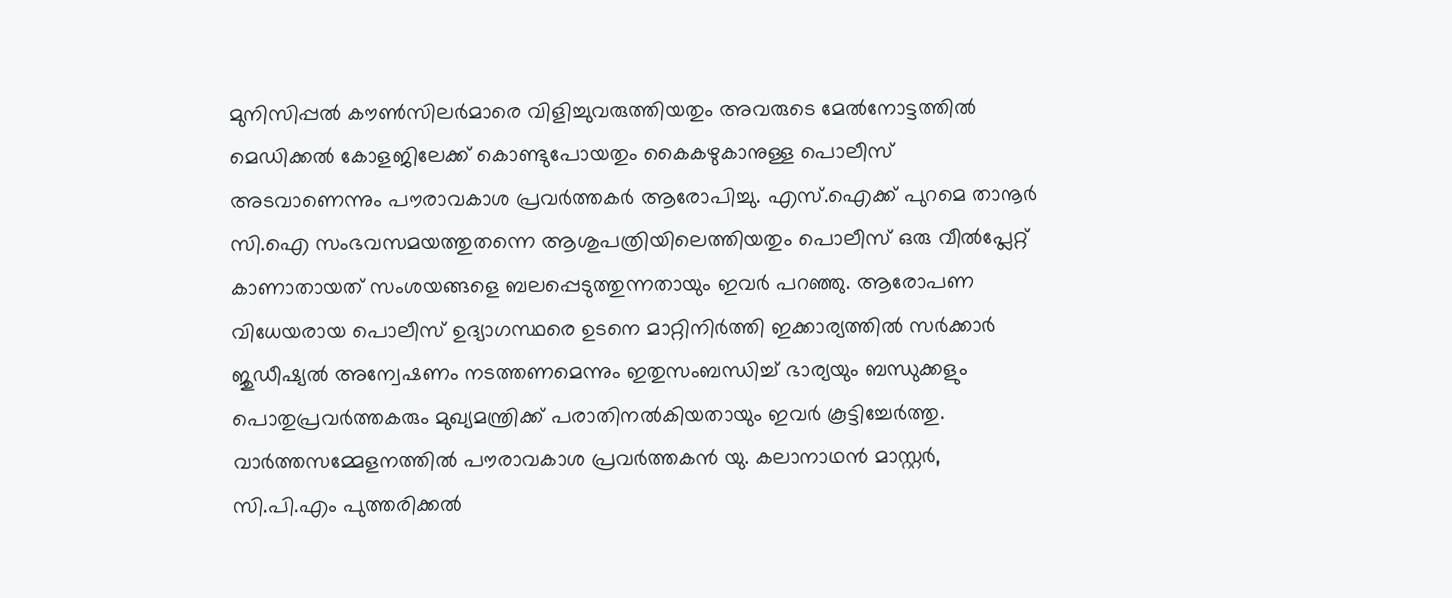മുനിസിപ്പൽ കൗൺസിലർമാരെ വിളിച്ചുവരുത്തിയതും അവരുടെ മേൽനോട്ടത്തിൽ മെഡിക്കൽ കോളജിലേക്ക് കൊണ്ടുപോയതും കൈകഴുകാനുള്ള പൊലീസ് അടവാണെന്നും പൗരാവകാശ പ്രവർത്തകർ ആരോപിച്ചു. എസ്.ഐക്ക് പുറമെ താനൂർ സി.ഐ സംഭവസമയത്തുതന്നെ ആശുപത്രിയിലെത്തിയതും പൊലീസ് ഒരു വീൽപ്ലേറ്റ് കാണാതായത് സംശയങ്ങളെ ബലപ്പെടുത്തുന്നതായും ഇവർ പറഞ്ഞു. ആരോപണ വിധേയരായ പൊലീസ് ഉദ്യാഗസ്ഥരെ ഉടനെ മാറ്റിനിർത്തി ഇക്കാര്യത്തിൽ സർക്കാർ ജുഡീഷ്യൽ അന്വേഷണം നടത്തണമെന്നും ഇതുസംബന്ധിച്ച് ഭാര്യയും ബന്ധുക്കളും പൊതുപ്രവർത്തകരും മുഖ്യമന്ത്രിക്ക് പരാതിനൽകിയതായും ഇവർ കൂട്ടിച്ചേർത്തു. വാർത്തസമ്മേളനത്തിൽ പൗരാവകാശ പ്രവർത്തകൻ യു. കലാനാഥൻ മാസ്റ്റർ, സി.പി.എം പുത്തരിക്കൽ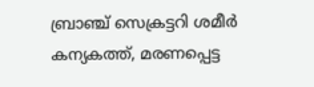ബ്രാഞ്ച് സെക്രട്ടറി ശമീർ കന്യകത്ത്, മരണപ്പെട്ട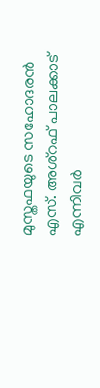മുസ്തഫയുടെ സഹോദരൻ എസ്. അശ്റഫ് പാലക്കാട് എന്നിവർ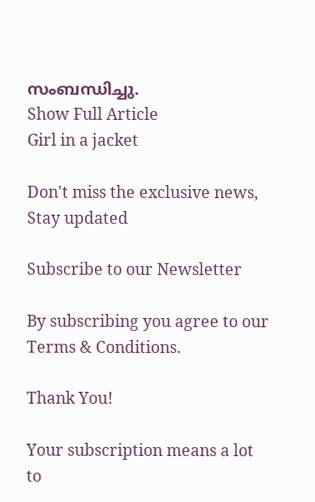സംബന്ധിച്ചു.
Show Full Article
Girl in a jacket

Don't miss the exclusive news, Stay updated

Subscribe to our Newsletter

By subscribing you agree to our Terms & Conditions.

Thank You!

Your subscription means a lot to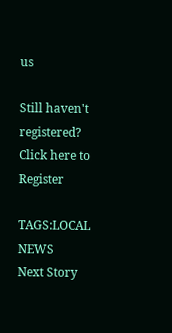us

Still haven't registered? Click here to Register

TAGS:LOCAL NEWS
Next Story